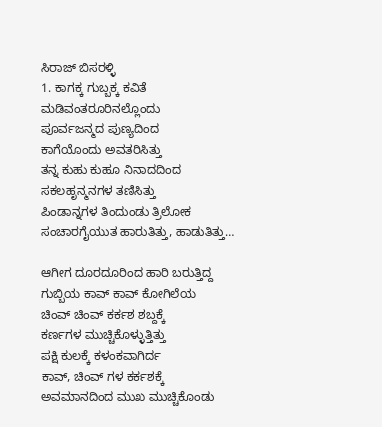ಸಿರಾಜ್ ಬಿಸರಳ್ಳಿ
1. ಕಾಗಕ್ಕ ಗುಬ್ಬಕ್ಕ ಕವಿತೆ
ಮಡಿವಂತರೂರಿನಲ್ಲೊಂದು
ಪೂರ್ವಜನ್ಮದ ಪುಣ್ಯದಿಂದ
ಕಾಗೆಯೊಂದು ಅವತರಿಸಿತ್ತು
ತನ್ನ ಕುಹು ಕುಹೂ ನಿನಾದದಿಂದ
ಸಕಲಹೃನ್ಮನಗಳ ತಣಿಸಿತ್ತು
ಪಿಂಡಾನ್ನಗಳ ತಿಂದುಂಡು ತ್ರಿಲೋಕ
ಸಂಚಾರಗೈಯುತ ಹಾರುತಿತ್ತು, ಹಾಡುತಿತ್ತು…

ಆಗೀಗ ದೂರದೂರಿಂದ ಹಾರಿ ಬರುತ್ತಿದ್ದ
ಗುಬ್ಬಿಯ ಕಾವ್ ಕಾವ್ ಕೋಗಿಲೆಯ
ಚಿಂವ್ ಚಿಂವ್ ಕರ್ಕಶ ಶಬ್ದಕ್ಕೆ
ಕರ್ಣಗಳ ಮುಚ್ಚಿಕೊಳ್ಳುತ್ತಿತ್ತು
ಪಕ್ಷಿ ಕುಲಕ್ಕೆ ಕಳಂಕವಾಗಿರ್ದ
ಕಾವ್, ಚಿಂವ್ ಗಳ ಕರ್ಕಶಕ್ಕೆ
ಅವಮಾನದಿಂದ ಮುಖ ಮುಚ್ಚಿಕೊಂಡು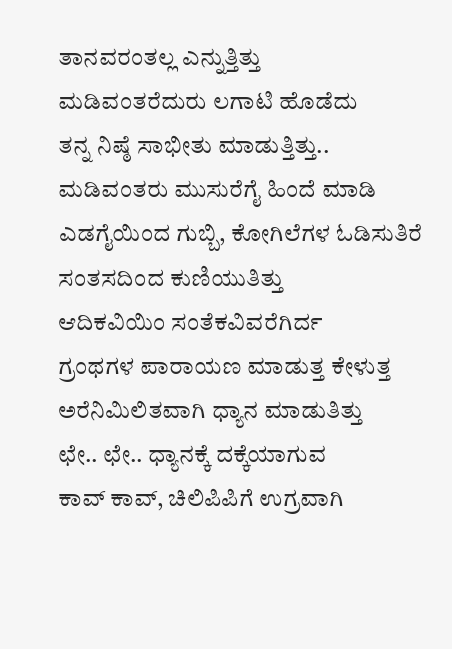ತಾನವರಂತಲ್ಲ ಎನ್ನುತ್ತಿತ್ತು
ಮಡಿವಂತರೆದುರು ಲಗಾಟಿ ಹೊಡೆದು
ತನ್ನ ನಿಷ್ಠೆ ಸಾಭೀತು ಮಾಡುತ್ತಿತ್ತು..
ಮಡಿವಂತರು ಮುಸುರೆಗೈ ಹಿಂದೆ ಮಾಡಿ
ಎಡಗೈಯಿಂದ ಗುಬ್ಬಿ, ಕೋಗಿಲೆಗಳ ಓಡಿಸುತಿರೆ
ಸಂತಸದಿಂದ ಕುಣಿಯುತಿತ್ತು
ಆದಿಕವಿಯಿಂ ಸಂತೆಕವಿವರೆಗಿರ್ದ
ಗ್ರಂಥಗಳ ಪಾರಾಯಣ ಮಾಡುತ್ತ ಕೇಳುತ್ತ
ಅರೆನಿಮಿಲಿತವಾಗಿ ಧ್ಯಾನ ಮಾಡುತಿತ್ತು
ಛೇ.. ಛೇ.. ಧ್ಯಾನಕ್ಕೆ ದಕ್ಕೆಯಾಗುವ
ಕಾವ್ ಕಾವ್, ಚಿಲಿಪಿಪಿಗೆ ಉಗ್ರವಾಗಿ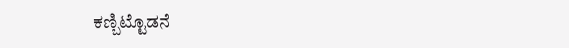ಕಣ್ಬಿಟ್ಟೊಡನೆ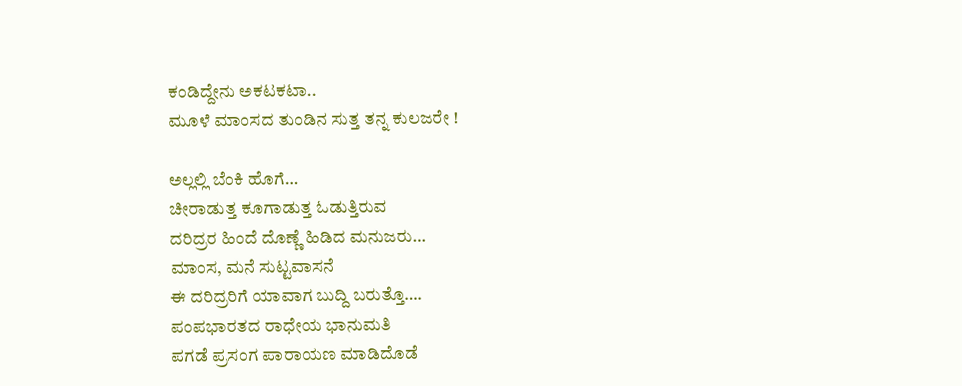ಕಂಡಿದ್ದೇನು ಅಕಟಕಟಾ..
ಮೂಳೆ ಮಾಂಸದ ತುಂಡಿನ ಸುತ್ತ ತನ್ನ ಕುಲಜರೇ !

ಅಲ್ಲಲ್ಲಿ ಬೆಂಕಿ ಹೊಗೆ…
ಚೀರಾಡುತ್ತ ಕೂಗಾಡುತ್ತ ಓಡುತ್ತಿರುವ
ದರಿದ್ರರ ಹಿಂದೆ ದೊಣ್ಣೆ ಹಿಡಿದ ಮನುಜರು…
ಮಾಂಸ, ಮನೆ ಸುಟ್ಟವಾಸನೆ
ಈ ದರಿದ್ರರಿಗೆ ಯಾವಾಗ ಬುದ್ದಿ ಬರುತ್ತೊ….
ಪಂಪಭಾರತದ ರಾಧೇಯ ಭಾನುಮತಿ
ಪಗಡೆ ಪ್ರಸಂಗ ಪಾರಾಯಣ ಮಾಡಿದೊಡೆ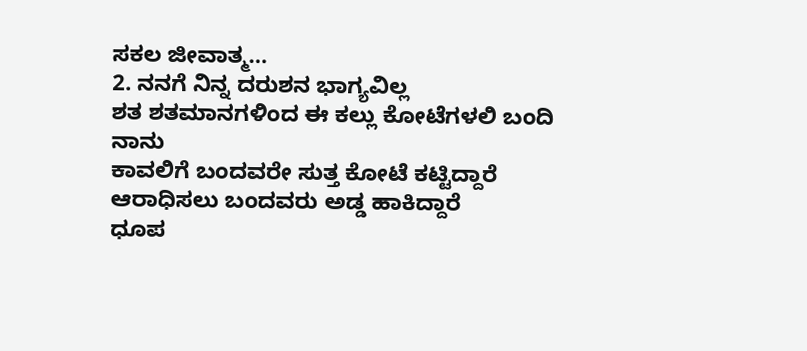ಸಕಲ ಜೀವಾತ್ಮ…
2. ನನಗೆ ನಿನ್ನ ದರುಶನ ಭಾಗ್ಯವಿಲ್ಲ
ಶತ ಶತಮಾನಗಳಿಂದ ಈ ಕಲ್ಲು ಕೋಟೆಗಳಲಿ ಬಂದಿ ನಾನು
ಕಾವಲಿಗೆ ಬಂದವರೇ ಸುತ್ತ ಕೋಟೆ ಕಟ್ಟಿದ್ದಾರೆ
ಆರಾಧಿಸಲು ಬಂದವರು ಅಡ್ಡ ಹಾಕಿದ್ದಾರೆ
ಧೂಪ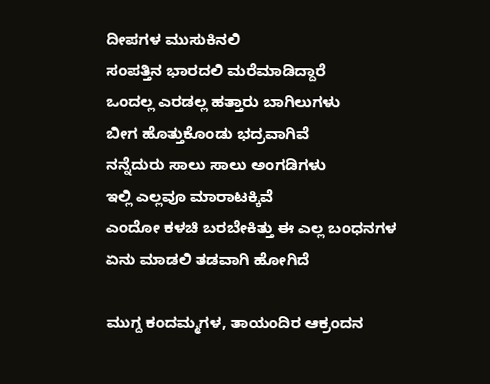ದೀಪಗಳ ಮುಸುಕಿನಲಿ
ಸಂಪತ್ತಿನ ಭಾರದಲಿ ಮರೆಮಾಡಿದ್ದಾರೆ
ಒಂದಲ್ಲ ಎರಡಲ್ಲ ಹತ್ತಾರು ಬಾಗಿಲುಗಳು
ಬೀಗ ಹೊತ್ತುಕೊಂಡು ಭದ್ರವಾಗಿವೆ
ನನ್ನೆದುರು ಸಾಲು ಸಾಲು ಅಂಗಡಿಗಳು
ಇಲ್ಲಿ ಎಲ್ಲವೂ ಮಾರಾಟಕ್ಕಿವೆ
ಎಂದೋ ಕಳಚಿ ಬರಬೇಕಿತ್ತು ಈ ಎಲ್ಲ ಬಂಧನಗಳ
ಏನು ಮಾಡಲಿ ತಡವಾಗಿ ಹೋಗಿದೆ

ಮುಗ್ದ ಕಂದಮ್ಮಗಳ, ತಾಯಂದಿರ ಆಕ್ರಂದನ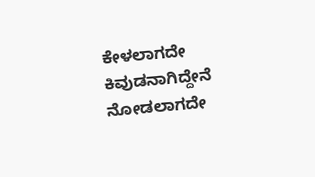ಕೇಳಲಾಗದೇ ಕಿವುಡನಾಗಿದ್ದೇನೆ
ನೋಡಲಾಗದೇ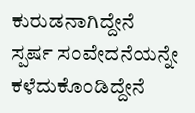ಕುರುಡನಾಗಿದ್ದೇನೆ
ಸ್ಪರ್ಷ ಸಂವೇದನೆಯನ್ನೇ ಕಳೆದುಕೊಂಡಿದ್ದೇನೆ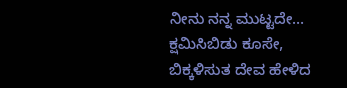ನೀನು ನನ್ನ ಮುಟ್ಟದೇ…
ಕ್ಷಮಿಸಿಬಿಡು ಕೂಸೇ,
ಬಿಕ್ಕಳಿಸುತ ದೇವ ಹೇಳಿದ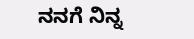ನನಗೆ ನಿನ್ನ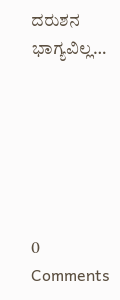ದರುಶನ ಭಾಗ್ಯವಿಲ್ಲ…






0 Comments